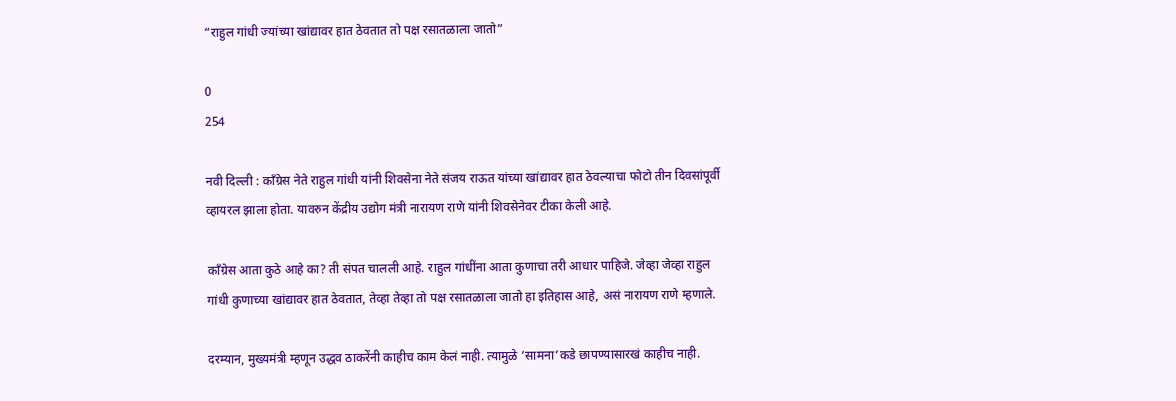“राहुल गांधी ज्यांच्या खांद्यावर हात ठेवतात तो पक्ष रसातळाला जातो”

0
254

नवी दिल्ली : काँग्रेस नेते राहुल गांधी यांनी शिवसेना नेते संजय राऊत यांच्या खांद्यावर हात ठेवल्याचा फोटो तीन दिवसांपूर्वी व्हायरल झाला होता. यावरुन केंद्रीय उद्योग मंत्री नारायण राणे यांनी शिवसेनेवर टीका केली आहे.

काँग्रेस आता कुठे आहे का? ती संपत चालली आहे. राहुल गांधींना आता कुणाचा तरी आधार पाहिजे. जेव्हा जेव्हा राहुल गांधी कुणाच्या खांद्यावर हात ठेवतात, तेव्हा तेव्हा तो पक्ष रसातळाला जातो हा इतिहास आहे, असं नारायण राणे म्हणाले.

दरम्यान, मुख्यमंत्री म्हणून उद्धव ठाकरेंनी काहीच काम केलं नाही. त्यामुळे ‘सामना’कडे छापण्यासारखं काहीच नाही.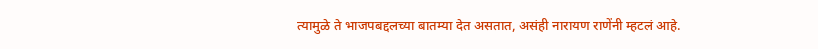त्यामुळे ते भाजपबद्दलच्या बातम्या देत असतात, असंही नारायण राणेंनी म्हटलं आहे.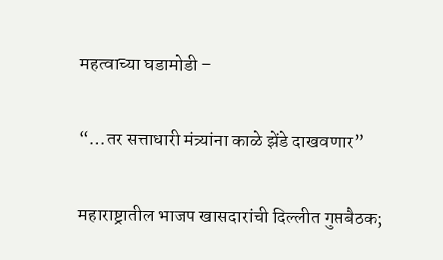महत्वाच्या घडामोडी –

“…तर सत्ताधारी मंत्र्यांना काळे झेंडे दाखवणार”

महाराष्ट्रातील भाजप खासदारांची दिल्लीत गुप्तबैठक;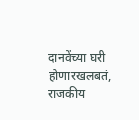दानवेंच्या घरी होणारखलबतं, राजकीय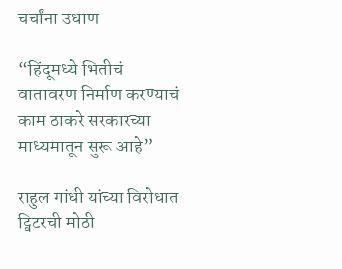चर्चांना उधाण

“हिंदूमध्ये भितीचं वातावरण निर्माण करण्याचं काम ठाकरे सरकारच्या माध्यमातून सुरू आहे”

राहुल गांधी यांच्या विरोधात ट्विटरची मोठी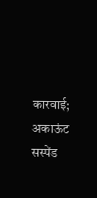कारवाई; अकाऊंट सस्पेंड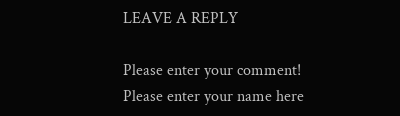LEAVE A REPLY

Please enter your comment!
Please enter your name here